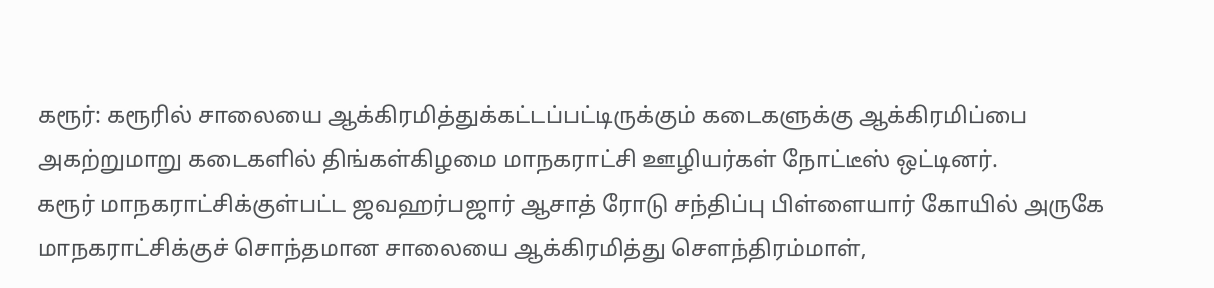கரூர்: கரூரில் சாலையை ஆக்கிரமித்துக்கட்டப்பட்டிருக்கும் கடைகளுக்கு ஆக்கிரமிப்பை அகற்றுமாறு கடைகளில் திங்கள்கிழமை மாநகராட்சி ஊழியர்கள் நோட்டீஸ் ஒட்டினர்.
கரூர் மாநகராட்சிக்குள்பட்ட ஜவஹர்பஜார் ஆசாத் ரோடு சந்திப்பு பிள்ளையார் கோயில் அருகே மாநகராட்சிக்குச் சொந்தமான சாலையை ஆக்கிரமித்து செளந்திரம்மாள்,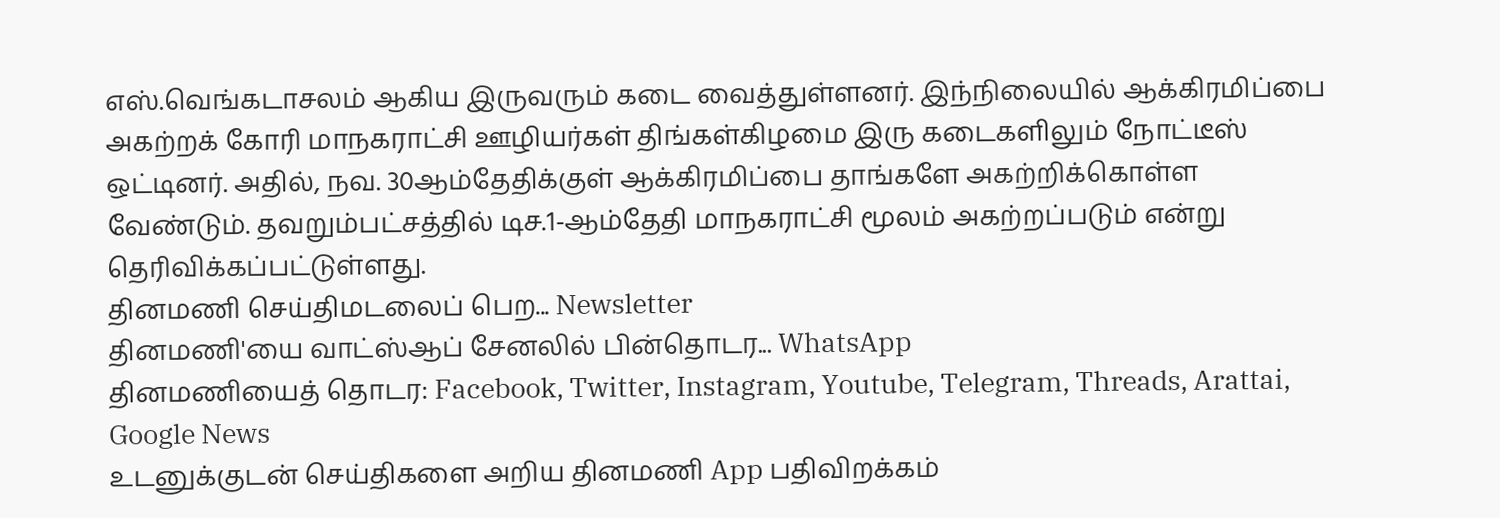எஸ்.வெங்கடாசலம் ஆகிய இருவரும் கடை வைத்துள்ளனர். இந்நிலையில் ஆக்கிரமிப்பை அகற்றக் கோரி மாநகராட்சி ஊழியர்கள் திங்கள்கிழமை இரு கடைகளிலும் நோட்டீஸ் ஒட்டினர். அதில், நவ. 30ஆம்தேதிக்குள் ஆக்கிரமிப்பை தாங்களே அகற்றிக்கொள்ள வேண்டும். தவறும்பட்சத்தில் டிச.1-ஆம்தேதி மாநகராட்சி மூலம் அகற்றப்படும் என்று தெரிவிக்கப்பட்டுள்ளது.
தினமணி செய்திமடலைப் பெற... Newsletter
தினமணி'யை வாட்ஸ்ஆப் சேனலில் பின்தொடர... WhatsApp
தினமணியைத் தொடர: Facebook, Twitter, Instagram, Youtube, Telegram, Threads, Arattai, Google News
உடனுக்குடன் செய்திகளை அறிய தினமணி App பதிவிறக்கம்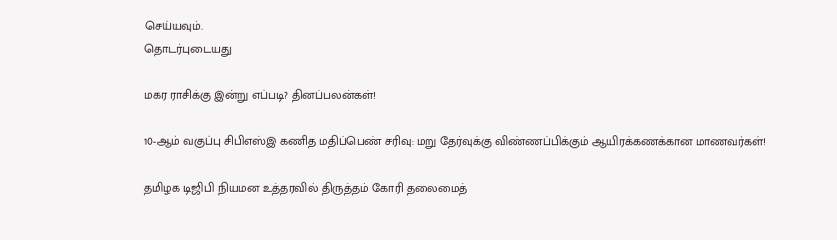செய்யவும்.
தொடர்புடையது

மகர ராசிக்கு இன்று எப்படி? தினப்பலன்கள்!

10-ஆம் வகுப்பு சிபிஎஸ்இ கணித மதிப்பெண் சரிவு: மறு தேர்வுக்கு விண்ணப்பிக்கும் ஆயிரக்கணக்கான மாணவர்கள்!

தமிழக டிஜிபி நியமன உத்தரவில் திருத்தம் கோரி தலைமைத்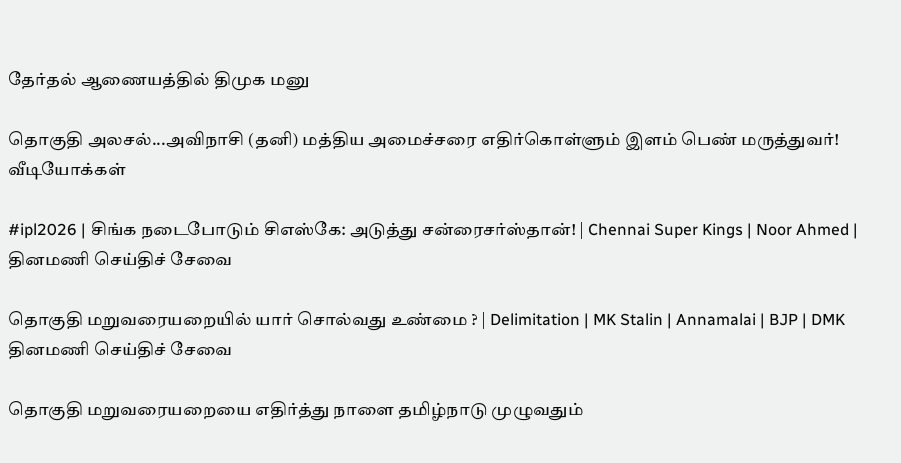தேர்தல் ஆணையத்தில் திமுக மனு

தொகுதி அலசல்...அவிநாசி (தனி) மத்திய அமைச்சரை எதிர்கொள்ளும் இளம் பெண் மருத்துவர்!
வீடியோக்கள்

#ipl2026 | சிங்க நடைபோடும் சிஎஸ்கே: அடுத்து சன்ரைசர்ஸ்தான்! | Chennai Super Kings | Noor Ahmed |
தினமணி செய்திச் சேவை

தொகுதி மறுவரையறையில் யார் சொல்வது உண்மை ? | Delimitation | MK Stalin | Annamalai | BJP | DMK
தினமணி செய்திச் சேவை

தொகுதி மறுவரையறையை எதிர்த்து நாளை தமிழ்நாடு முழுவதும்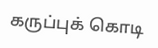கருப்புக் கொடி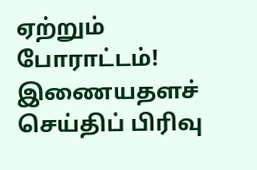ஏற்றும் போராட்டம்!
இணையதளச் செய்திப் பிரிவு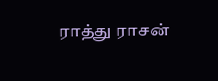ராத்து ராசன்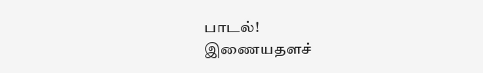பாடல்!
இணையதளச்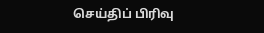செய்திப் பிரிவு